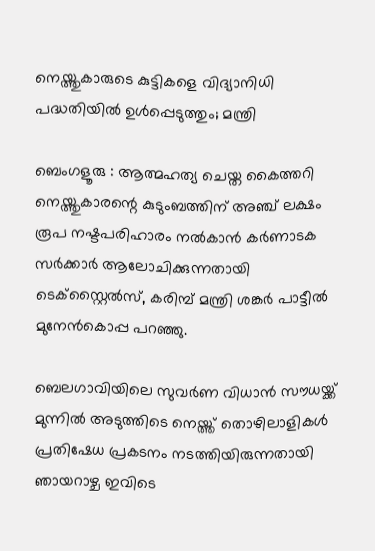നെയ്ത്തുകാരുടെ കുട്ടികളെ വിദ്യാനിധി പദ്ധതിയിൽ ഉൾപ്പെടുത്തും; മന്ത്രി

ബെംഗളൂരു : ആത്മഹത്യ ചെയ്ത കൈത്തറി നെയ്ത്തുകാരന്റെ കുടുംബത്തിന് അഞ്ച് ലക്ഷം രൂപ നഷ്ടപരിഹാരം നൽകാൻ കർണാടക സർക്കാർ ആലോചിക്കുന്നതായി ടെക്സ്റ്റൈൽസ്, കരിമ്പ് മന്ത്രി ശങ്കർ പാട്ടീൽ മുനേൻകൊപ്പ പറഞ്ഞു.

ബെലഗാവിയിലെ സുവർണ വിധാൻ സൗധയ്ക്ക് മുന്നിൽ അടുത്തിടെ നെയ്ത്ത് തൊഴിലാളികൾ പ്രതിഷേധ പ്രകടനം നടത്തിയിരുന്നതായി ഞായറാഴ്ച ഇവിടെ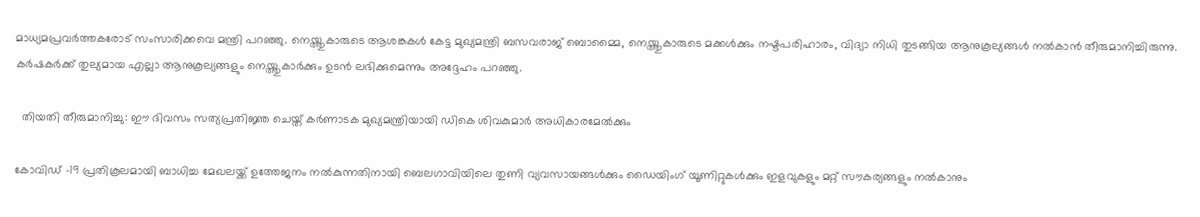മാധ്യമപ്രവർത്തകരോട് സംസാരിക്കവെ മന്ത്രി പറഞ്ഞു. നെയ്ത്തുകാരുടെ ആശങ്കകൾ കേട്ട മുഖ്യമന്ത്രി ബസവരാജ് ബൊമ്മൈ, നെയ്ത്തുകാരുടെ മക്കൾക്കും നഷ്ടപരിഹാരം, വിദ്യാ നിധി തുടങ്ങിയ ആനുകൂല്യങ്ങൾ നൽകാൻ തീരുമാനിച്ചിരുന്നു. കർഷകർക്ക് തുല്യമായ എല്ലാ ആനുകൂല്യങ്ങളും നെയ്ത്തുകാർക്കും ഉടൻ ലഭിക്കുമെന്നും അദ്ദേഹം പറഞ്ഞു.

  തിയതി തീരുമാനിച്ചു: ഈ ദിവസം സത്യപ്രതിജ്ഞ ചെയ്ത് കർണാടക മുഖ്യമന്ത്രിയായി ഡികെ ശിവകുമാർ അധികാരമേൽക്കും

കോവിഡ് -19 പ്രതികൂലമായി ബാധിച്ച മേഖലയ്ക്ക് ഉത്തേജനം നൽകുന്നതിനായി ബെലഗാവിയിലെ തുണി വ്യവസായങ്ങൾക്കും ഡൈയിംഗ് യൂണിറ്റുകൾക്കും ഇളവുകളും മറ്റ് സൗകര്യങ്ങളും നൽകാനും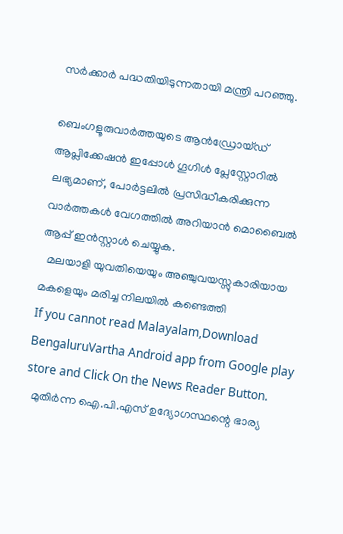സർക്കാർ പദ്ധതിയിടുന്നതായി മന്ത്രി പറഞ്ഞു.

ബെംഗളൂരുവാർത്തയുടെ ആൻഡ്രോയ്ഡ് ആപ്ലിക്കേഷൻ ഇപ്പോൾ ഗൂഗിൾ പ്ലേസ്റ്റോറിൽ ലഭ്യമാണ്, പോർട്ടലിൽ പ്രസിദ്ധീകരിക്കുന്ന വാർത്തകൾ വേഗത്തിൽ അറിയാൻ മൊബൈൽ ആപ്പ് ഇൻസ്റ്റാൾ ചെയ്യുക.
  മലയാളി യുവതിയെയും അഞ്ചുവയസ്സുകാരിയായ മകളെയും മരിച്ച നിലയിൽ കണ്ടെത്തി
If you cannot read Malayalam,Download BengaluruVartha Android app from Google play store and Click On the News Reader Button.
  മുതിർന്ന ഐ.പി.എസ് ഉദ്യോഗസ്ഥന്റെ ഭാര്യ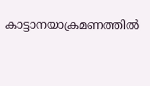കാട്ടാനയാക്രമണത്തിൽ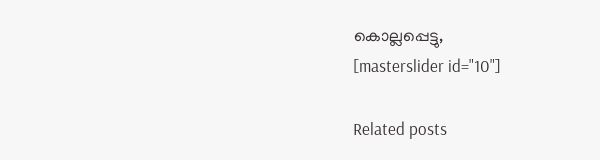കൊല്ലപ്പെട്ടു,
[masterslider id="10"]

Related posts